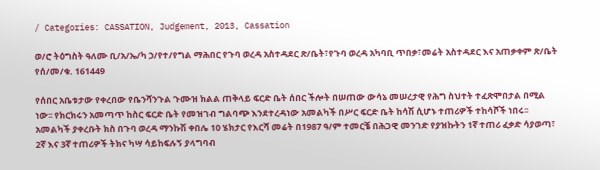/ Categories: CASSATION, Judgement, 2013, Cassation

ወ/ሮ ትዕግስት ዓለሙ ቢ/አ/ኤ/ካ ኃ/የተ/የግል ማሕበር የጉባ ወረዳ አስተዳደር ጽ/ቤት፣የጉባ ወረዳ አካባቢ ጥበቃ፣መሬት አስተዳደር እና አጠቃቀም ጽ/ቤት የሰ/መ/ቁ. 161449

የሰበር አቤቱታው የቀረበው የቤንሻንጉል ጉሙዝ ክልል ጠቅላይ ፍርድ ቤት ሰበር ችሎት በሠጠው ውሳኔ መሠረታዊ የሕግ ስህተት ተፈጽሞበታል በሚል ነው፡፡ የክርክሩን አመጣጥ ከስር ፍርድ ቤት የመዝገብ ግልባጭ እንደተረዳነው አመልካች በሥር ፍርድ ቤት ከሳሽ ሲሆኑ ተጠሪዎች ተከሳሾች ነበሩ፡፡ አመልካች ያቀረቡት ክስ በጉባ ወረዳ ማንኩሽ ቀበሌ 10 ሄክታር የእርሻ መሬት በ1987 ዓ/ም ተመርቼ በሕጋዊ መንገድ የያዝኩትን 1ኛ ተጠሪ ፈቃድ ሳያወጣ፣ 2ኛ እና 3ኛ ተጠሪዎች ትክና ካሣ ሳይከፍሉኝ ያላግባብ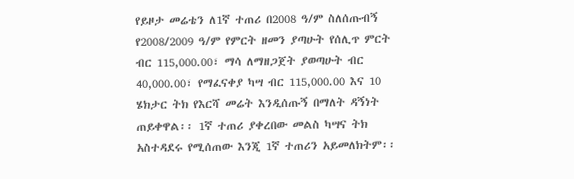የይዞታ መሬቴን ለ1ኛ ተጠሪ በ2008 ዓ/ም ስለሰጡብኝ የ2008/2009 ዓ/ም የምርት ዘመን ያጣሁት የሰሊጥ ምርት ብር 115,000.00፣ ማሳ ለማዘጋጀት ያወጣሁት ብር 40,000.00፣ የማፈናቀያ ካሣ ብር 115,000.00 እና 10 ሄክታር ትክ የእርሻ መሬት እንዲሰጡኝ በማለት ዳኝነት ጠይቀዋል፡፡ 1ኛ ተጠሪ ያቀረበው መልስ ካሣና ትክ አስተዳደሩ የሚሰጠው እንጂ 1ኛ ተጠሪን አይመለክትም፡፡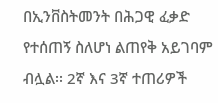በኢንቨስትመንት በሕጋዊ ፈቃድ የተሰጠኝ ስለሆነ ልጠየቅ አይገባም ብሏል፡፡ 2ኛ እና 3ኛ ተጠሪዎች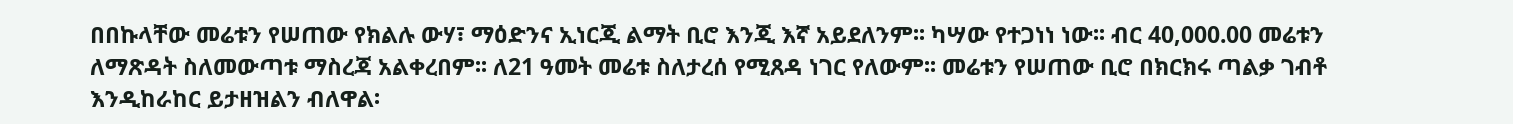በበኩላቸው መሬቱን የሠጠው የክልሉ ውሃ፣ ማዕድንና ኢነርጂ ልማት ቢሮ እንጂ እኛ አይደለንም፡፡ ካሣው የተጋነነ ነው፡፡ ብር 40,000.00 መሬቱን ለማጽዳት ስለመውጣቱ ማስረጃ አልቀረበም፡፡ ለ21 ዓመት መሬቱ ስለታረሰ የሚጸዳ ነገር የለውም፡፡ መሬቱን የሠጠው ቢሮ በክርክሩ ጣልቃ ገብቶ እንዲከራከር ይታዘዝልን ብለዋል፡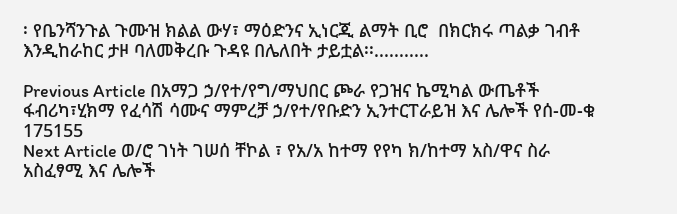፡ የቤንሻንጉል ጉሙዝ ክልል ውሃ፣ ማዕድንና ኢነርጂ ልማት ቢሮ  በክርክሩ ጣልቃ ገብቶ እንዲከራከር ታዞ ባለመቅረቡ ጉዳዩ በሌለበት ታይቷል፡፡...........

Previous Article በአማጋ ኃ/የተ/የግ/ማህበር ጮራ የጋዝና ኬሚካል ውጤቶች ፋብሪካ፣ሂክማ የፈሳሽ ሳሙና ማምረቻ ኃ/የተ/የቡድን ኢንተርፐራይዝ እና ሌሎች የሰ-መ-ቁ 175155
Next Article ወ/ሮ ገነት ገሠሰ ቸኮል ፣ የአ/አ ከተማ የየካ ክ/ከተማ አስ/ዋና ስራ አስፈፃሚ እና ሌሎች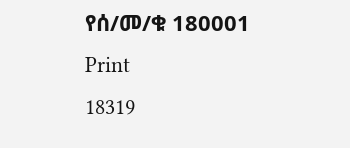የሰ/መ/ቁ 180001
Print
18319